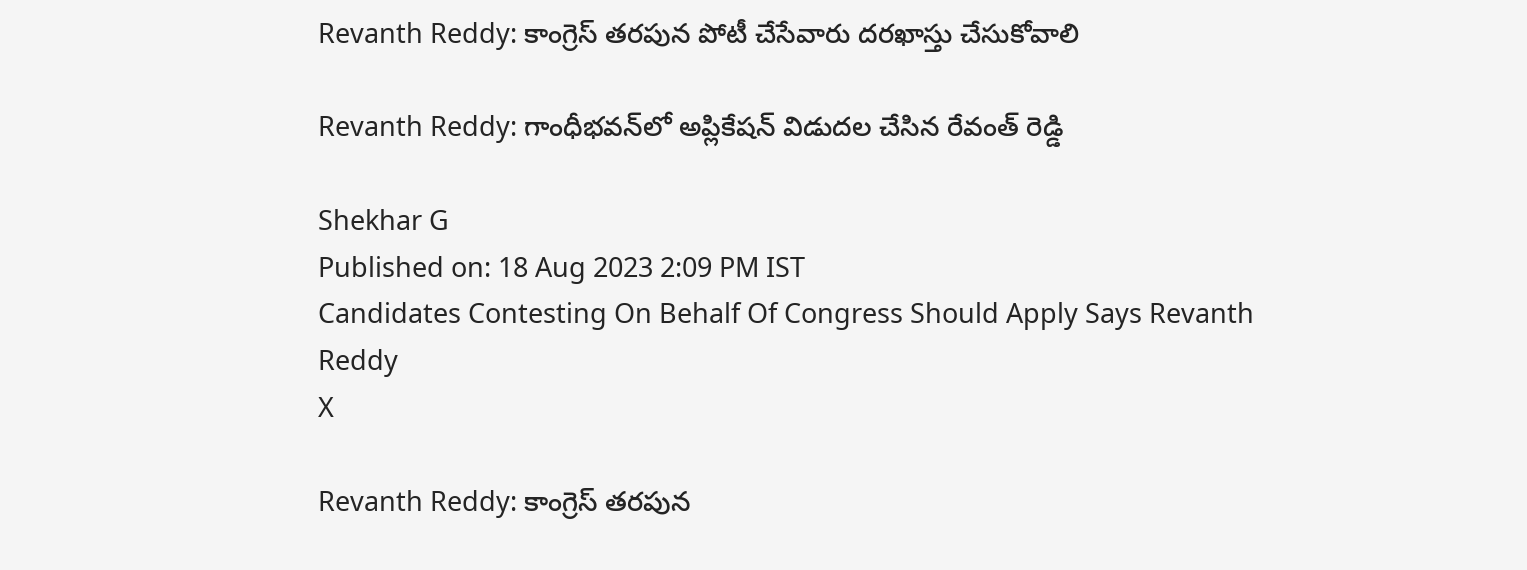Revanth Reddy: కాంగ్రెస్ తరపున పోటీ చేసేవారు దరఖాస్తు చేసుకోవాలి

Revanth Reddy: గాంధీభవన్‌లో అప్లికేషన్ విడుదల చేసిన రేవంత్ రెడ్డి

Shekhar G
Published on: 18 Aug 2023 2:09 PM IST
Candidates Contesting On Behalf Of Congress Should Apply Says Revanth Reddy
X

Revanth Reddy: కాంగ్రెస్ తరపున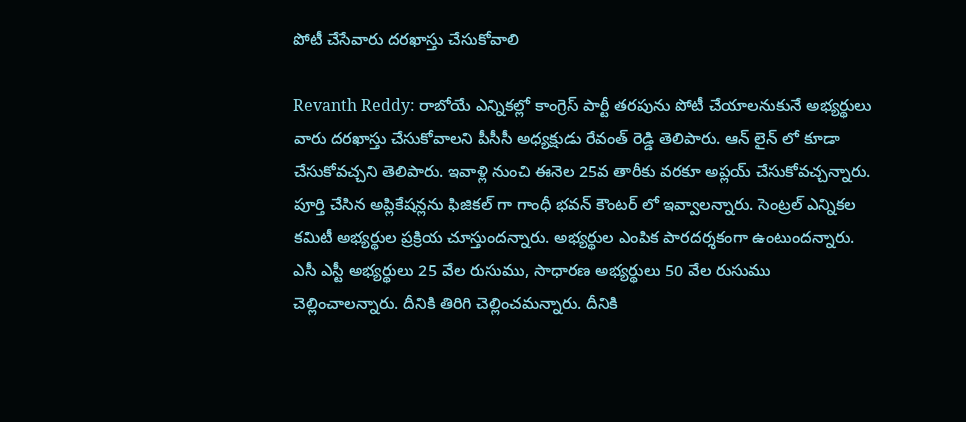పోటీ చేసేవారు దరఖాస్తు చేసుకోవాలి

Revanth Reddy: రాబోయే ఎన్నికల్లో కాంగ్రెస్ పార్టీ తరపును పోటీ చేయాలనుకునే అభ్యర్థులు వారు దరఖాస్తు చేసుకోవాలని పీసీసీ అధ్యక్షుడు రేవంత్ రెడ్డి తెలిపారు. ఆన్ లైన్ లో కూడా చేసుకోవచ్చని తెలిపారు. ఇవాళ్లి నుంచి ఈనెల 25వ తారీకు వరకూ అప్లయ్ చేసుకోవచ్చన్నారు. పూర్తి చేసిన అప్లికేషన్లను ఫిజికల్ గా గాంధీ భవన్ కౌంటర్ లో ఇవ్వాలన్నారు. సెంట్రల్ ఎన్నికల కమిటీ అభ్యర్థుల ప్రక్రియ చూస్తుందన్నారు. అభ్యర్థుల ఎంపిక పారదర్శకంగా ఉంటుందన్నారు. ఎసీ ఎస్టీ అభ్యర్థులు 25 వేల రుసుము, సాధారణ అభ్యర్థులు 50 వేల రుసుము చెల్లించాలన్నారు. దీనికి తిరిగి చెల్లించమన్నారు. దీనికి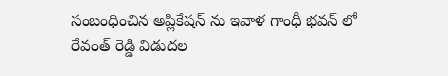సంబంధించిన అప్లికేషన్ ను ఇవాళ గాంధీ భవన్ లో రేవంత్ రెడ్డి విడుదల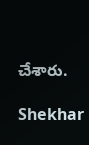చేశారు.

Shekhar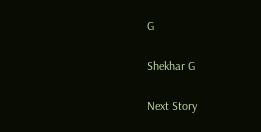G

Shekhar G

Next Story